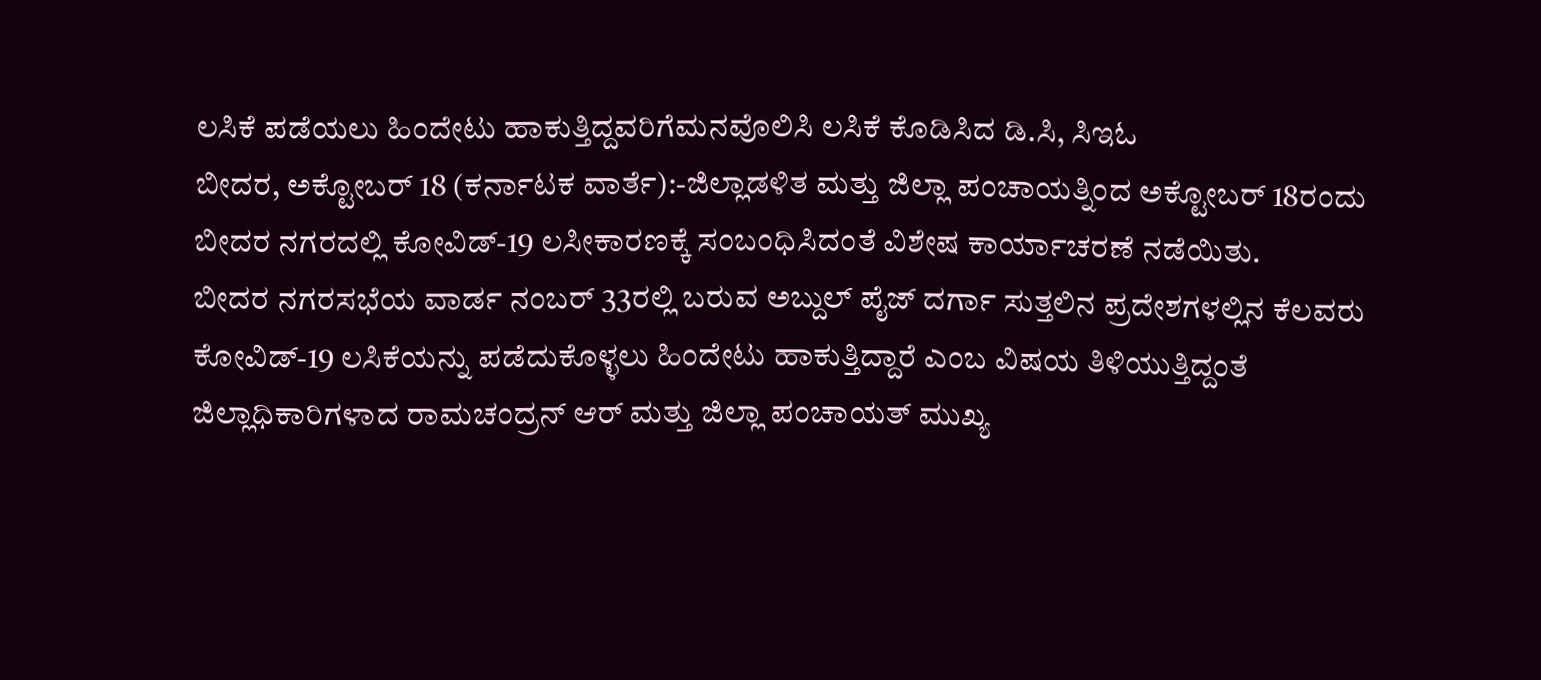ಲಸಿಕೆ ಪಡೆಯಲು ಹಿಂದೇಟು ಹಾಕುತ್ತಿದ್ದವರಿಗೆಮನವೊಲಿಸಿ ಲಸಿಕೆ ಕೊಡಿಸಿದ ಡಿ.ಸಿ, ಸಿಇಓ
ಬೀದರ, ಅಕ್ಟೋಬರ್ 18 (ಕರ್ನಾಟಕ ವಾರ್ತೆ):-ಜಿಲ್ಲಾಡಳಿತ ಮತ್ತು ಜಿಲ್ಲಾ ಪಂಚಾಯತ್ನಿಂದ ಅಕ್ಟೋಬರ್ 18ರಂದು ಬೀದರ ನಗರದಲ್ಲಿ ಕೋವಿಡ್-19 ಲಸೀಕಾರಣಕ್ಕೆ ಸಂಬಂಧಿಸಿದಂತೆ ವಿಶೇಷ ಕಾರ್ಯಾಚರಣೆ ನಡೆಯಿತು.
ಬೀದರ ನಗರಸಭೆಯ ವಾರ್ಡ ನಂಬರ್ 33ರಲ್ಲಿ ಬರುವ ಅಬ್ದುಲ್ ಪೈಜ್ ದರ್ಗಾ ಸುತ್ತಲಿನ ಪ್ರದೇಶಗಳಲ್ಲಿನ ಕೆಲವರು ಕೋವಿಡ್-19 ಲಸಿಕೆಯನ್ನು ಪಡೆದುಕೊಳ್ಳಲು ಹಿಂದೇಟು ಹಾಕುತ್ತಿದ್ದಾರೆ ಎಂಬ ವಿಷಯ ತಿಳಿಯುತ್ತಿದ್ದಂತೆ ಜಿಲ್ಲಾಧಿಕಾರಿಗಳಾದ ರಾಮಚಂದ್ರನ್ ಆರ್ ಮತ್ತು ಜಿಲ್ಲಾ ಪಂಚಾಯತ್ ಮುಖ್ಯ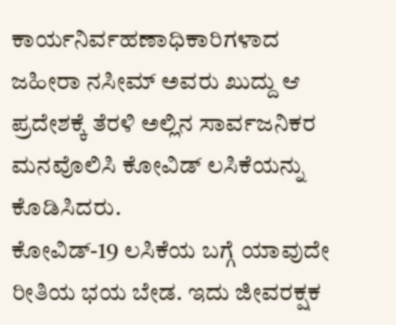ಕಾರ್ಯನಿರ್ವಹಣಾಧಿಕಾರಿಗಳಾದ ಜಹೀರಾ ನಸೀಮ್ ಅವರು ಖುದ್ದು ಆ ಪ್ರದೇಶಕ್ಕೆ ತೆರಳಿ ಅಲ್ಲಿನ ಸಾರ್ವಜನಿಕರ ಮನವೊಲಿಸಿ ಕೋವಿಡ್ ಲಸಿಕೆಯನ್ನು ಕೊಡಿಸಿದರು.
ಕೋವಿಡ್-19 ಲಸಿಕೆಯ ಬಗ್ಗೆ ಯಾವುದೇ ರೀತಿಯ ಭಯ ಬೇಡ. ಇದು ಜೀವರಕ್ಷಕ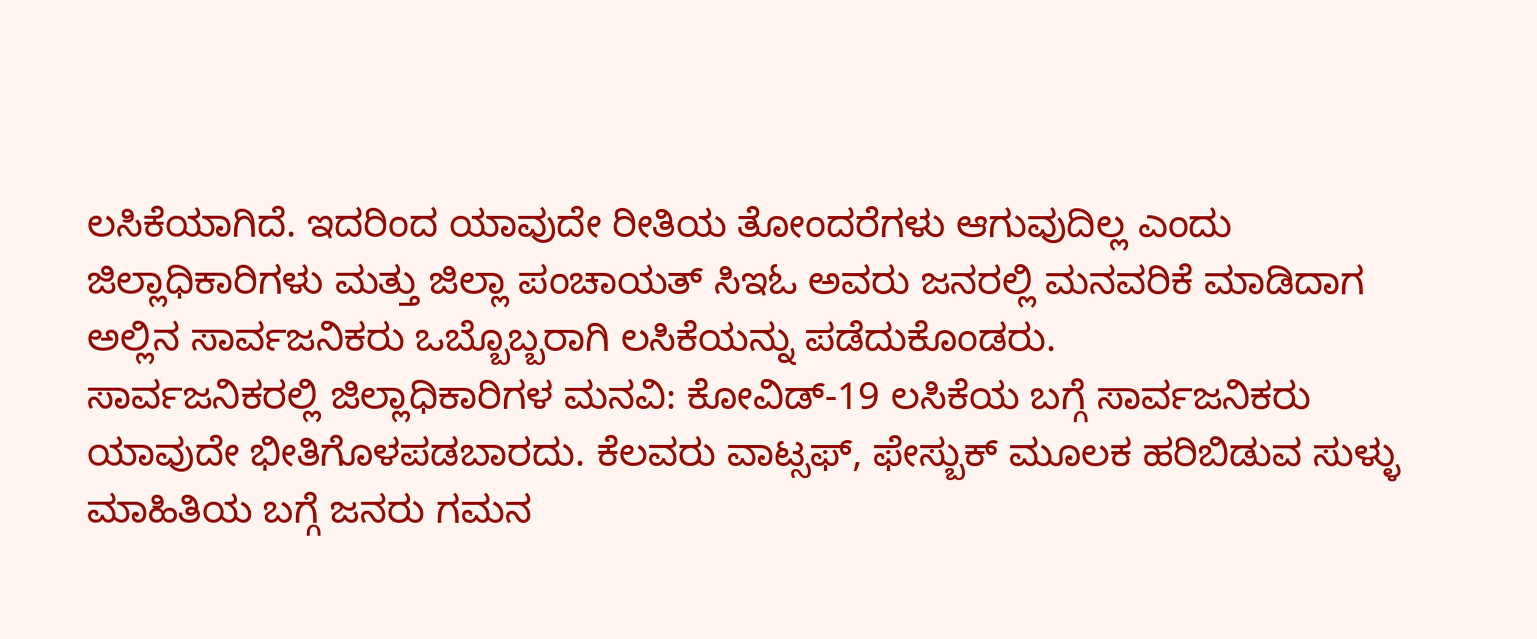ಲಸಿಕೆಯಾಗಿದೆ. ಇದರಿಂದ ಯಾವುದೇ ರೀತಿಯ ತೋಂದರೆಗಳು ಆಗುವುದಿಲ್ಲ ಎಂದು ಜಿಲ್ಲಾಧಿಕಾರಿಗಳು ಮತ್ತು ಜಿಲ್ಲಾ ಪಂಚಾಯತ್ ಸಿಇಓ ಅವರು ಜನರಲ್ಲಿ ಮನವರಿಕೆ ಮಾಡಿದಾಗ ಅಲ್ಲಿನ ಸಾರ್ವಜನಿಕರು ಒಬ್ಬೊಬ್ಬರಾಗಿ ಲಸಿಕೆಯನ್ನು ಪಡೆದುಕೊಂಡರು.
ಸಾರ್ವಜನಿಕರಲ್ಲಿ ಜಿಲ್ಲಾಧಿಕಾರಿಗಳ ಮನವಿ: ಕೋವಿಡ್-19 ಲಸಿಕೆಯ ಬಗ್ಗೆ ಸಾರ್ವಜನಿಕರು ಯಾವುದೇ ಭೀತಿಗೊಳಪಡಬಾರದು. ಕೆಲವರು ವಾಟ್ಸಫ್, ಫೇಸ್ಬುಕ್ ಮೂಲಕ ಹರಿಬಿಡುವ ಸುಳ್ಳು ಮಾಹಿತಿಯ ಬಗ್ಗೆ ಜನರು ಗಮನ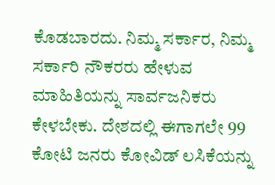ಕೊಡಬಾರದು. ನಿಮ್ಮ ಸರ್ಕಾರ, ನಿಮ್ಮ ಸರ್ಕಾರಿ ನೌಕರರು ಹೇಳುವ ಮಾಹಿತಿಯನ್ನು ಸಾರ್ವಜನಿಕರು ಕೇಳಬೇಕು. ದೇಶದಲ್ಲಿ ಈಗಾಗಲೇ 99 ಕೋಟಿ ಜನರು ಕೋವಿಡ್ ಲಸಿಕೆಯನ್ನು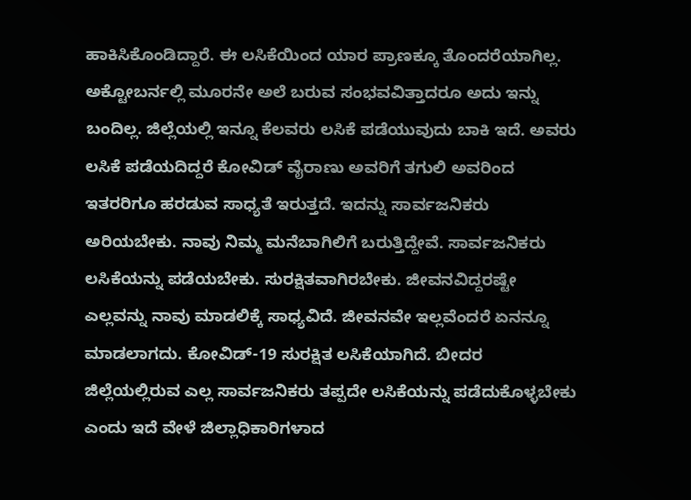ಹಾಕಿಸಿಕೊಂಡಿದ್ದಾರೆ. ಈ ಲಸಿಕೆಯಿಂದ ಯಾರ ಪ್ರಾಣಕ್ಕೂ ತೊಂದರೆಯಾಗಿಲ್ಲ. ಅಕ್ಟೋಬರ್ನಲ್ಲಿ ಮೂರನೇ ಅಲೆ ಬರುವ ಸಂಭವವಿತ್ತಾದರೂ ಅದು ಇನ್ನು ಬಂದಿಲ್ಲ. ಜಿಲ್ಲೆಯಲ್ಲಿ ಇನ್ನೂ ಕೆಲವರು ಲಸಿಕೆ ಪಡೆಯುವುದು ಬಾಕಿ ಇದೆ. ಅವರು ಲಸಿಕೆ ಪಡೆಯದಿದ್ದರೆ ಕೋವಿಡ್ ವೈರಾಣು ಅವರಿಗೆ ತಗುಲಿ ಅವರಿಂದ ಇತರರಿಗೂ ಹರಡುವ ಸಾಧ್ಯತೆ ಇರುತ್ತದೆ. ಇದನ್ನು ಸಾರ್ವಜನಿಕರು ಅರಿಯಬೇಕು. ನಾವು ನಿಮ್ಮ ಮನೆಬಾಗಿಲಿಗೆ ಬರುತ್ತಿದ್ದೇವೆ. ಸಾರ್ವಜನಿಕರು ಲಸಿಕೆಯನ್ನು ಪಡೆಯಬೇಕು. ಸುರಕ್ಷಿತವಾಗಿರಬೇಕು. ಜೀವನವಿದ್ದರಷ್ಟೇ ಎಲ್ಲವನ್ನು ನಾವು ಮಾಡಲಿಕ್ಕೆ ಸಾಧ್ಯವಿದೆ. ಜೀವನವೇ ಇಲ್ಲವೆಂದರೆ ಏನನ್ನೂ ಮಾಡಲಾಗದು. ಕೋವಿಡ್-19 ಸುರಕ್ಷಿತ ಲಸಿಕೆಯಾಗಿದೆ. ಬೀದರ ಜಿಲ್ಲೆಯಲ್ಲಿರುವ ಎಲ್ಲ ಸಾರ್ವಜನಿಕರು ತಪ್ಪದೇ ಲಸಿಕೆಯನ್ನು ಪಡೆದುಕೊಳ್ಳಬೇಕು ಎಂದು ಇದೆ ವೇಳೆ ಜಿಲ್ಲಾಧಿಕಾರಿಗಳಾದ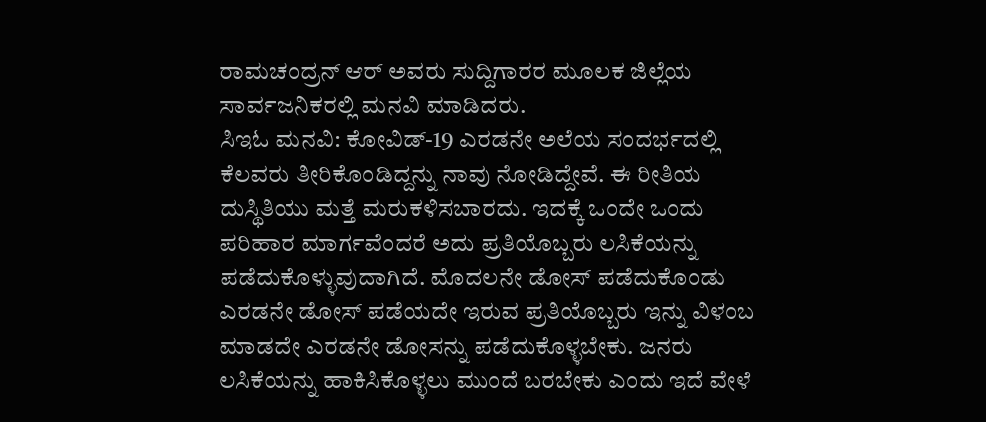ರಾಮಚಂದ್ರನ್ ಆರ್ ಅವರು ಸುದ್ದಿಗಾರರ ಮೂಲಕ ಜಿಲ್ಲೆಯ ಸಾರ್ವಜನಿಕರಲ್ಲಿ ಮನವಿ ಮಾಡಿದರು.
ಸಿಇಓ ಮನವಿ: ಕೋವಿಡ್-19 ಎರಡನೇ ಅಲೆಯ ಸಂದರ್ಭದಲ್ಲಿ ಕೆಲವರು ತೀರಿಕೊಂಡಿದ್ದನ್ನು ನಾವು ನೋಡಿದ್ದೇವೆ. ಈ ರೀತಿಯ ದುಸ್ಥಿತಿಯು ಮತ್ತೆ ಮರುಕಳಿಸಬಾರದು. ಇದಕ್ಕೆ ಒಂದೇ ಒಂದು ಪರಿಹಾರ ಮಾರ್ಗವೆಂದರೆ ಅದು ಪ್ರತಿಯೊಬ್ಬರು ಲಸಿಕೆಯನ್ನು ಪಡೆದುಕೊಳ್ಳುವುದಾಗಿದೆ. ಮೊದಲನೇ ಡೋಸ್ ಪಡೆದುಕೊಂಡು ಎರಡನೇ ಡೋಸ್ ಪಡೆಯದೇ ಇರುವ ಪ್ರತಿಯೊಬ್ಬರು ಇನ್ನು ವಿಳಂಬ ಮಾಡದೇ ಎರಡನೇ ಡೋಸನ್ನು ಪಡೆದುಕೊಳ್ಳಬೇಕು. ಜನರು ಲಸಿಕೆಯನ್ನು ಹಾಕಿಸಿಕೊಳ್ಳಲು ಮುಂದೆ ಬರಬೇಕು ಎಂದು ಇದೆ ವೇಳೆ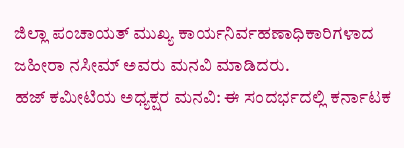ಜಿಲ್ಲಾ ಪಂಚಾಯತ್ ಮುಖ್ಯ ಕಾರ್ಯನಿರ್ವಹಣಾಧಿಕಾರಿಗಳಾದ ಜಹೀರಾ ನಸೀಮ್ ಅವರು ಮನವಿ ಮಾಡಿದರು.
ಹಜ್ ಕಮೀಟಿಯ ಅಧ್ಯಕ್ಷರ ಮನವಿ: ಈ ಸಂದರ್ಭದಲ್ಲಿ ಕರ್ನಾಟಕ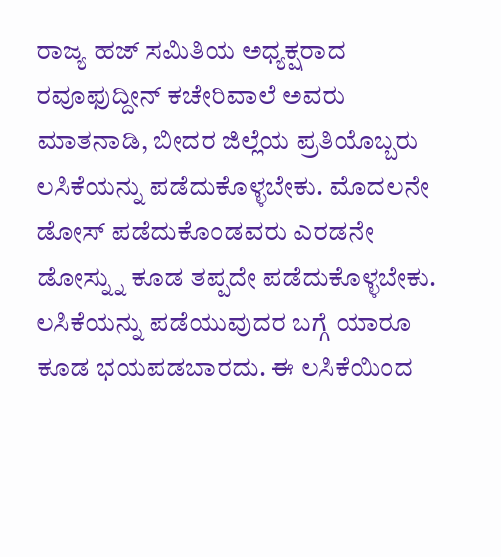ರಾಜ್ಯ ಹಜ್ ಸಮಿತಿಯ ಅಧ್ಯಕ್ಷರಾದ ರವೂಫುದ್ದೀನ್ ಕಚೇರಿವಾಲೆ ಅವರು ಮಾತನಾಡಿ, ಬೀದರ ಜಿಲ್ಲೆಯ ಪ್ರತಿಯೊಬ್ಬರು ಲಸಿಕೆಯನ್ನು ಪಡೆದುಕೊಳ್ಳಬೇಕು. ಮೊದಲನೇ ಡೋಸ್ ಪಡೆದುಕೊಂಡವರು ಎರಡನೇ ಡೋಸ್ನ್ನು ಕೂಡ ತಪ್ಪದೇ ಪಡೆದುಕೊಳ್ಳಬೇಕು. ಲಸಿಕೆಯನ್ನು ಪಡೆಯುವುದರ ಬಗ್ಗೆ ಯಾರೂ ಕೂಡ ಭಯಪಡಬಾರದು. ಈ ಲಸಿಕೆಯಿಂದ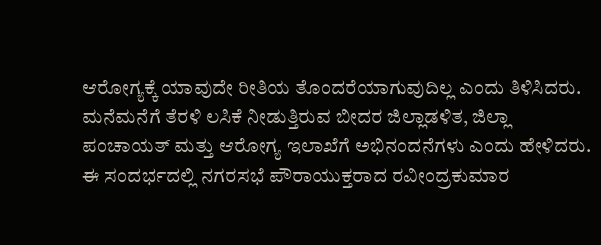ಆರೋಗ್ಯಕ್ಕೆ ಯಾವುದೇ ರೀತಿಯ ತೊಂದರೆಯಾಗುವುದಿಲ್ಲ ಎಂದು ತಿಳಿಸಿದರು. ಮನೆಮನೆಗೆ ತೆರಳಿ ಲಸಿಕೆ ನೀಡುತ್ತಿರುವ ಬೀದರ ಜಿಲ್ಲಾಡಳಿತ, ಜಿಲ್ಲಾ ಪಂಚಾಯತ್ ಮತ್ತು ಆರೋಗ್ಯ ಇಲಾಖೆಗೆ ಅಭಿನಂದನೆಗಳು ಎಂದು ಹೇಳಿದರು.
ಈ ಸಂದರ್ಭದಲ್ಲಿ ನಗರಸಭೆ ಪೌರಾಯುಕ್ತರಾದ ರವೀಂದ್ರಕುಮಾರ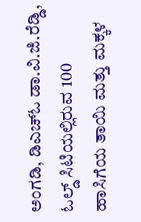ಅಂಗಡಿ, ಡಿಎಚ್ಓ ಡಾ.ವಿ.ಜಿ.ರೆಡ್ಡಿ, ಓಲ್ಡ್ ಸಿಟಿಯಲ್ಲಿರುವ 100 ಹಾಸಿಗೆಯ ತಾಯಿ ಮತ್ತು ಮಕ್ಕಳ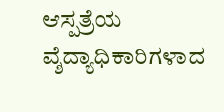ಆಸ್ಪತ್ರೆಯ ವ್ಶೆದ್ಯಾಧಿಕಾರಿಗಳಾದ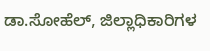ಡಾ.ಸೋಹೆಲ್, ಜಿಲ್ಲಾಧಿಕಾರಿಗಳ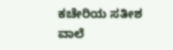ಕಚೇರಿಯ ಸತೀಶ ವಾಲೆ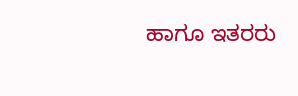ಹಾಗೂ ಇತರರು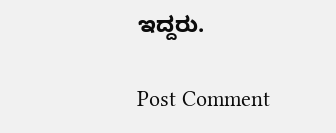ಇದ್ದರು.

Post Comment